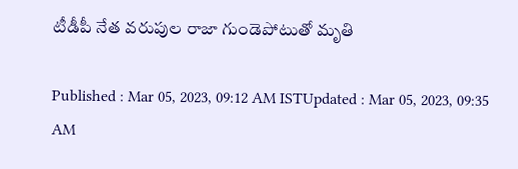టీడీపీ నేత వరుపుల రాజా గుండెపోటుతో మృతి

Published : Mar 05, 2023, 09:12 AM ISTUpdated : Mar 05, 2023, 09:35 AM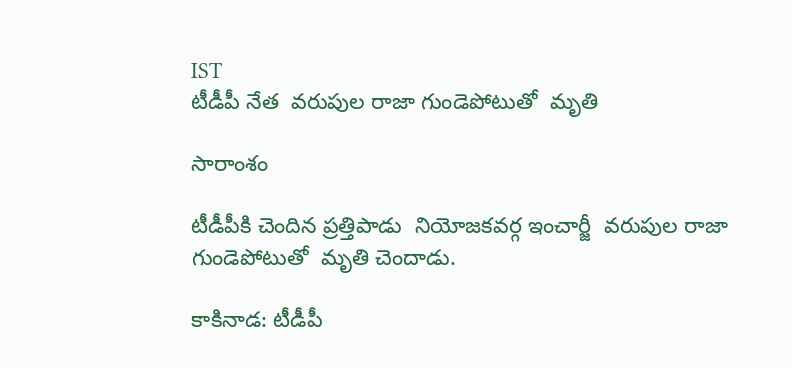IST
టీడీపీ నేత  వరుపుల రాజా గుండెపోటుతో  మృతి

సారాంశం

టీడీపీకి చెందిన ప్రత్తిపాడు  నియోజకవర్గ ఇంచార్జీ  వరుపుల రాజా  గుండెపోటుతో  మృతి చెందాడు.

కాకినాడ: టీడీపీ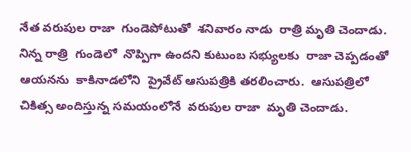నేత వరుపుల రాజా  గుండెపోటుతో  శనివారం నాడు  రాత్రి మృతి చెందాడు.  నిన్న రాత్రి  గుండెలో  నొప్పిగా ఉందని కుటుంబ సభ్యులకు  రాజా చెప్పడంతో  ఆయనను  కాకినాడలోని  ప్రైవేట్ ఆసుపత్రికి తరలించారు.  ఆసుపత్రిలో  చికిత్స అందిస్తున్న సమయంలోనే  వరుపుల రాజా  మృతి చెందాడు.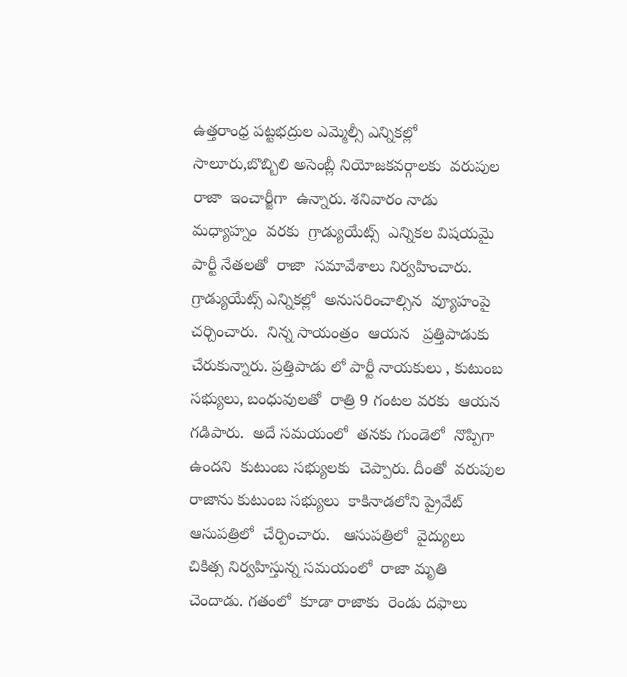ఉత్తరాంధ్ర పట్టభద్రుల ఎమ్మెల్సీ ఎన్నికల్లో  సాలూరు,బొబ్బిలి అసెంబ్లీ నియోజకవర్గాలకు  వరుపుల రాజా  ఇంచార్జీగా  ఉన్నారు. శనివారం నాడు  మధ్యాహ్నం  వరకు  గ్రాడ్యుయేట్స్  ఎన్నికల విషయమై  పార్టీ నేతలతో  రాజా  సమావేశాలు నిర్వహించారు. గ్రాడ్యుయేట్స్ ఎన్నికల్లో  అనుసరించాల్సిన  వ్యూహంపై  చర్చించారు.  నిన్న సాయంత్రం  ఆయన   ప్రత్తిపాడుకు  చేరుకున్నారు. ప్రత్తిపాడు లో పార్టీ నాయకులు , కుటుంబ సభ్యులు, బంధువులతో  రాత్రి 9 గంటల వరకు  ఆయన  గడిపారు.  అదే సమయంలో  తనకు గుండెలో  నొప్పిగా  ఉందని  కుటుంబ సభ్యులకు  చెప్పారు. దీంతో  వరుపుల రాజాను కుటుంబ సభ్యులు  కాకినాడలోని ప్రైవేట్  ఆసుపత్రిలో  చేర్పించారు.   ఆసుపత్రిలో  వైద్యులు  చికిత్స నిర్వహిస్తున్న సమయంలో  రాజా మృతి చెందాడు. గతంలో  కూడా రాజాకు  రెండు దఫాలు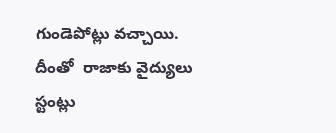గుండెపోట్లు వచ్చాయి.  దీంతో  రాజాకు వైద్యులు స్టంట్లు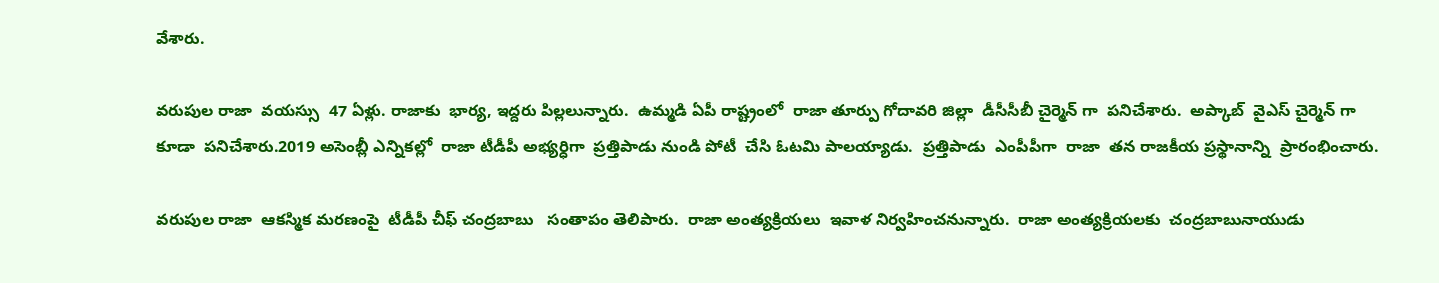వేశారు.

వరుపుల రాజా  వయస్సు  47 ఏళ్లు. రాజాకు  భార్య, ఇద్దరు పిల్లలున్నారు.  ఉమ్మడి ఏపీ రాష్ట్రంలో  రాజా తూర్పు గోదావరి జిల్లా  డీసీసీబీ చైర్మెన్ గా  పనిచేశారు.  అప్కాబ్  వైఎస్ చైర్మెన్ గా  కూడా  పనిచేశారు.2019 అసెంబ్లీ ఎన్నికల్లో  రాజా టీడీపీ అభ్యర్ధిగా  ప్రత్తిపాడు నుండి పోటీ  చేసి ఓటమి పాలయ్యాడు.  ప్రత్తిపాడు  ఎంపీపీగా  రాజా  తన రాజకీయ ప్రస్థానాన్ని  ప్రారంభించారు.

వరుపుల రాజా  ఆకస్మిక మరణంపై  టీడీపీ చీఫ్ చంద్రబాబు   సంతాపం తెలిపారు.  రాజా అంత్యక్రియలు  ఇవాళ నిర్వహించనున్నారు.  రాజా అంత్యక్రియలకు  చంద్రబాబునాయుడు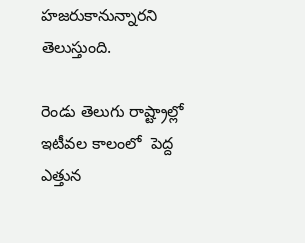హజరుకానున్నారని  తెలుస్తుంది.

రెండు తెలుగు రాష్ట్రాల్లో  ఇటీవల కాలంలో  పెద్ద ఎత్తున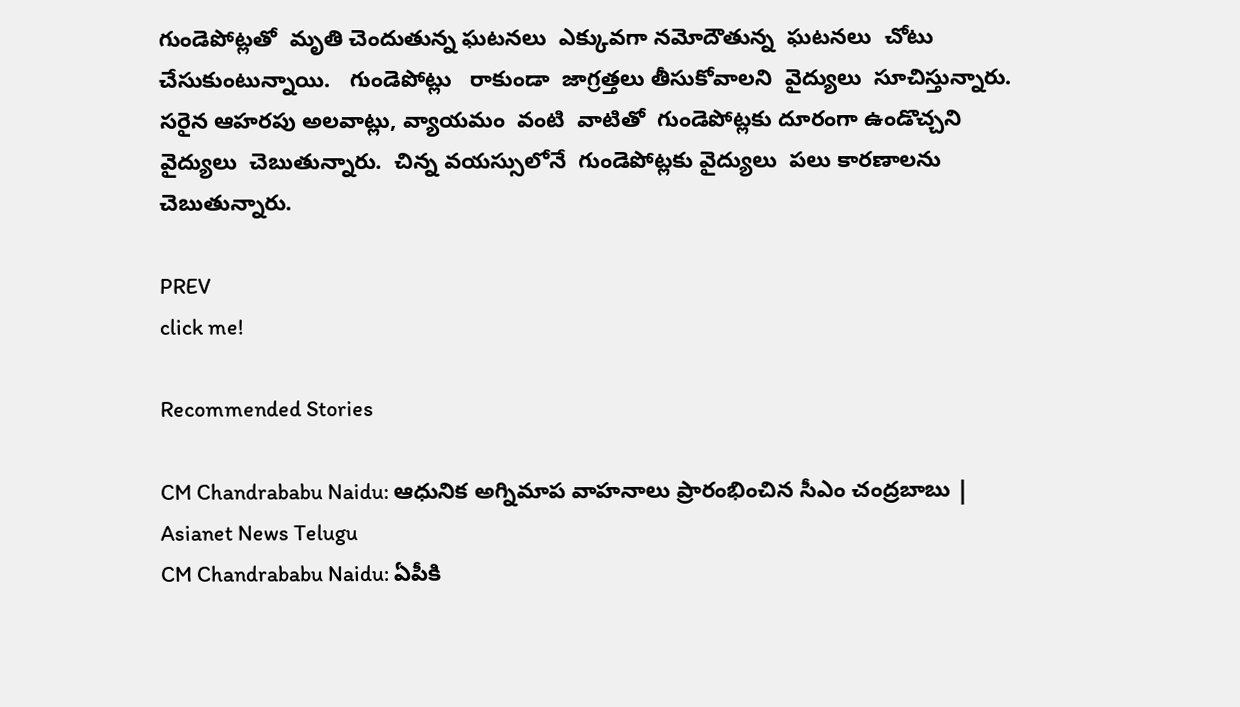గుండెపోట్లతో  మృతి చెందుతున్న ఘటనలు  ఎక్కువగా నమోదౌతున్న  ఘటనలు  చోటు  చేసుకుంటున్నాయి.   గుండెపోట్లు   రాకుండా  జాగ్రత్తలు తీసుకోవాలని  వైద్యులు  సూచిస్తున్నారు. సరైన ఆహరపు అలవాట్లు, వ్యాయమం  వంటి  వాటితో  గుండెపోట్లకు దూరంగా ఉండొచ్చని వైద్యులు  చెబుతున్నారు.  చిన్న వయస్సులోనే  గుండెపోట్లకు వైద్యులు  పలు కారణాలను  చెబుతున్నారు.

PREV
click me!

Recommended Stories

CM Chandrababu Naidu: ఆధునిక అగ్నిమాప‌ వాహనాలు ప్రారంభించిన సీఎం చంద్రబాబు | Asianet News Telugu
CM Chandrababu Naidu: ఏపీకి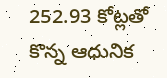252.93 కోట్లతో కొన్న ఆధునిక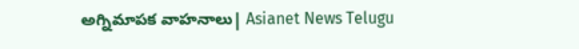అగ్నిమాపక వాహనాలు| Asianet News Telugu